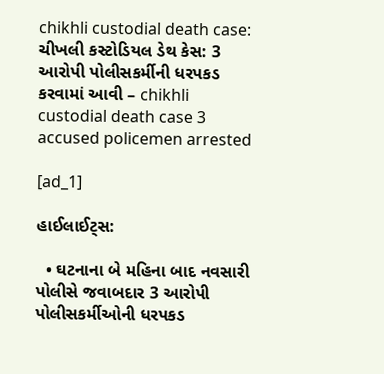chikhli custodial death case: ચીખલી કસ્ટોડિયલ ડેથ કેસ: 3 આરોપી પોલીસકર્મીની ધરપકડ કરવામાં આવી – chikhli custodial death case 3 accused policemen arrested

[ad_1]

હાઈલાઈટ્સ:

  • ઘટનાના બે મહિના બાદ નવસારી પોલીસે જવાબદાર 3 આરોપી પોલીસકર્મીઓની ધરપકડ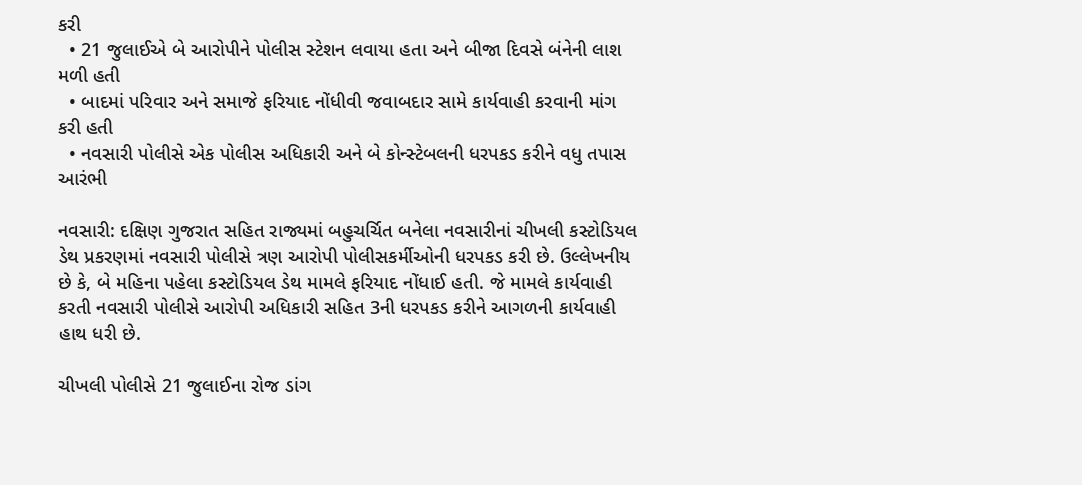કરી
  • 21 જુલાઈએ બે આરોપીને પોલીસ સ્ટેશન લવાયા હતા અને બીજા દિવસે બંનેની લાશ મળી હતી
  • બાદમાં પરિવાર અને સમાજે ફરિયાદ નોંધીવી જવાબદાર સામે કાર્યવાહી કરવાની માંગ કરી હતી
  • નવસારી પોલીસે એક પોલીસ અધિકારી અને બે કોન્સ્ટેબલની ધરપકડ કરીને વધુ તપાસ આરંભી

નવસારી: દક્ષિણ ગુજરાત સહિત રાજ્યમાં બહુચર્ચિત બનેલા નવસારીનાં ચીખલી કસ્ટોડિયલ ડેથ પ્રકરણમાં નવસારી પોલીસે ત્રણ આરોપી પોલીસકર્મીઓની ધરપકડ કરી છે. ઉલ્લેખનીય છે કે, બે મહિના પહેલા કસ્ટોડિયલ ડેથ મામલે ફરિયાદ નોંધાઈ હતી. જે મામલે કાર્યવાહી કરતી નવસારી પોલીસે આરોપી અધિકારી સહિત 3ની ધરપકડ કરીને આગળની કાર્યવાહી હાથ ધરી છે.

ચીખલી પોલીસે 21 જુલાઈના રોજ ડાંગ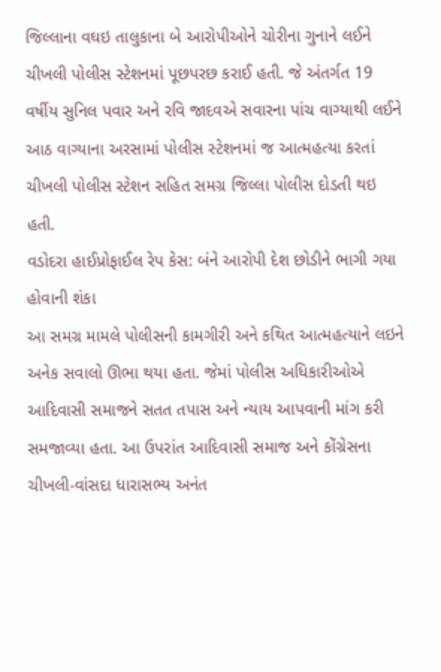જિલ્લાના વઘઇ તાલુકાના બે આરોપીઓને ચોરીના ગુનાને લઈને ચીખલી પોલીસ સ્ટેશનમાં પૂછપરછ કરાઈ હતી. જે અંતર્ગત 19 વર્ષીય સુનિલ પવાર અને રવિ જાદવએ સવારના પાંચ વાગ્યાથી લઈને આઠ વાગ્યાના અરસામાં પોલીસ સ્ટેશનમાં જ આત્મહત્યા કરતાં ચીખલી પોલીસ સ્ટેશન સહિત સમગ્ર જિલ્લા પોલીસ દોડતી થઇ હતી.
વડોદરા હાઈપ્રોફાઈલ રેપ કેસ: બંને આરોપી દેશ છોડીને ભાગી ગયા હોવાની શંકા
આ સમગ્ર મામલે પોલીસની કામગીરી અને કથિત આત્મહત્યાને લઇને અનેક સવાલો ઊભા થયા હતા. જેમાં પોલીસ અધિકારીઓએ આદિવાસી સમાજને સતત તપાસ અને ન્યાય આપવાની માંગ કરી સમજાવ્યા હતા. આ ઉપરાંત આદિવાસી સમાજ અને કોંગ્રેસના ચીખલી-વાંસદા ધારાસભ્ય અનંત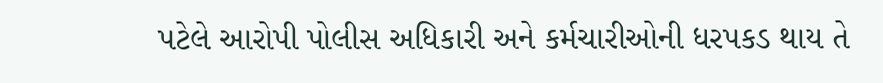પટેલે આરોપી પોલીસ અધિકારી અને કર્મચારીઓની ધરપકડ થાય તે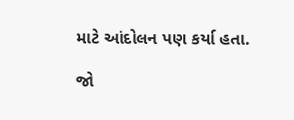માટે આંદોલન પણ કર્યા હતા.

જો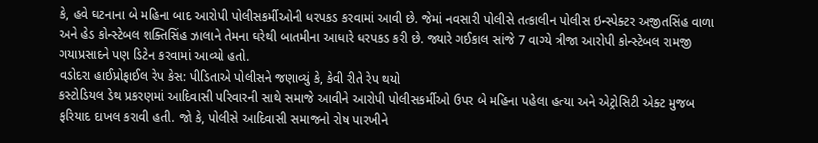કે, હવે ઘટનાના બે મહિના બાદ આરોપી પોલીસકર્મીઓની ધરપકડ કરવામાં આવી છે. જેમાં નવસારી પોલીસે તત્કાલીન પોલીસ ઇન્સ્પેક્ટર અજીતસિંહ વાળા અને હેડ કોન્સ્ટેબલ શક્તિસિંહ ઝાલાને તેમના ઘરેથી બાતમીના આધારે ધરપકડ કરી છે. જ્યારે ગઈકાલ સાંજે 7 વાગ્યે ત્રીજા આરોપી કોન્સ્ટેબલ રામજી ગયાપ્રસાદને પણ ડિટેન કરવામાં આવ્યો હતો.
વડોદરા હાઈપ્રોફાઈલ રેપ કેસ: પીડિતાએ પોલીસને જણાવ્યું કે, કેવી રીતે રેપ થયો
કસ્ટોડિયલ ડેથ પ્રકરણમાં આદિવાસી પરિવારની સાથે સમાજે આવીને આરોપી પોલીસકર્મીઓ ઉપર બે મહિના પહેલા હત્યા અને એટ્રોસિટી એક્ટ મુજબ ફરિયાદ દાખલ કરાવી હતી. જો કે, પોલીસે આદિવાસી સમાજનો રોષ પારખીને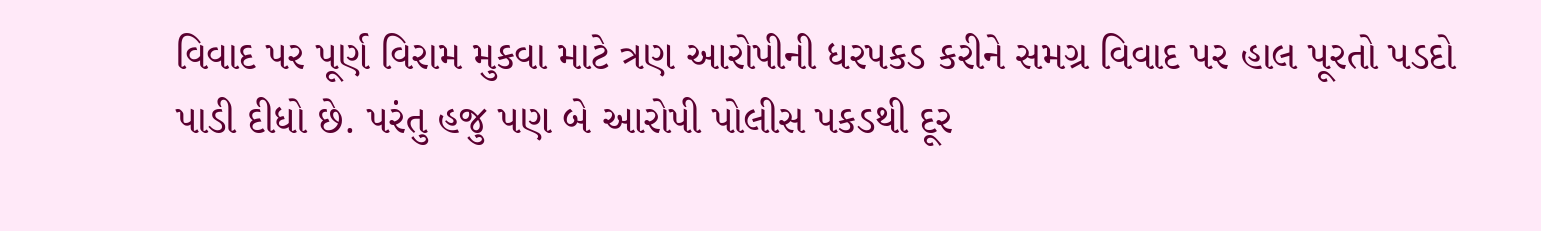વિવાદ પર પૂર્ણ વિરામ મુકવા માટે ત્રણ આરોપીની ધરપકડ કરીને સમગ્ર વિવાદ પર હાલ પૂરતો પડદો પાડી દીધો છે. પરંતુ હજુ પણ બે આરોપી પોલીસ પકડથી દૂર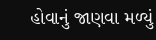હોવાનું જાણવા મળ્યું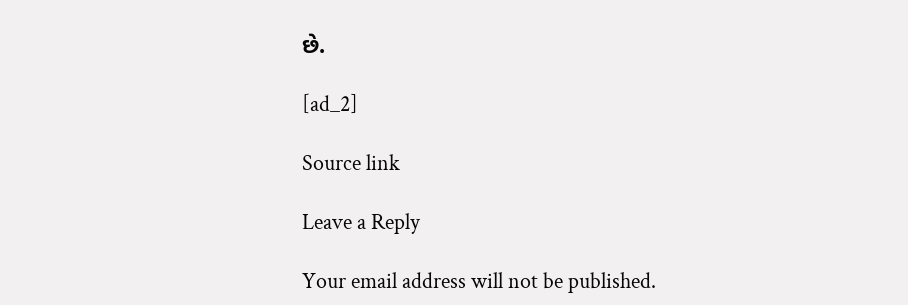છે.

[ad_2]

Source link

Leave a Reply

Your email address will not be published.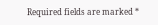Required fields are marked *